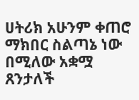ሀትሪክ አሁንም ቀጠሮ ማክበር ስልጣኔ ነው በሚለው አቋሟ ጸንታለች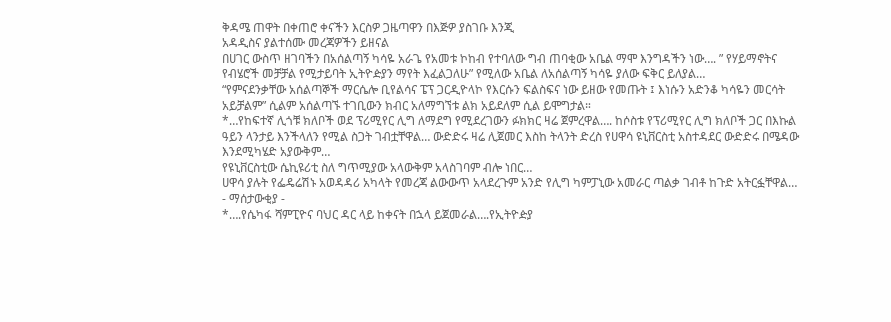ቅዳሜ ጠዋት በቀጠሮ ቀናችን እርስዎ ጋዜጣዋን በእጅዎ ያስገቡ እንጂ
አዳዲስና ያልተሰሙ መረጃዎችን ይዘናል
በሀገር ውስጥ ዘገባችን በአሰልጣኝ ካሳዬ አራጌ የአመቱ ኮከብ የተባለው ግብ ጠባቂው አቤል ማሞ እንግዳችን ነው…. ” የሃይማኖትና የብሄሮች መቻቻል የሚታይባት ኢትዮዽያን ማየት እፈልጋለሁ” የሚለው አቤል ለአሰልጣኝ ካሳዬ ያለው ፍቅር ይለያል…
“የምናደንቃቸው አሰልጣኞች ማርሴሎ ቢየልሳና ፔፕ ጋርዲዮላኮ የእርሱን ፍልስፍና ነው ይዘው የመጡት ፤ እነሱን አድንቆ ካሳዬን መርሳት አይቻልም” ሲልም አሰልጣኙ ተገቢውን ክብር አለማግኘቱ ልክ አይደለም ሲል ይሞግታል።
*…የከፍተኛ ሊጎቹ ክለቦች ወደ ፕሪሚየር ሊግ ለማደግ የሚደረገውን ፉክክር ዛሬ ጀምረዋል…. ከሶስቱ የፕሪሚየር ሊግ ክለቦች ጋር በእኩል ዓይን ላንታይ እንችላለን የሚል ስጋት ገብቷቸዋል… ውድድሩ ዛሬ ሊጀመር እስከ ትላንት ድረስ የሀዋሳ ዩኒቨርስቲ አስተዳደር ውድድሩ በሜዳው እንደሚካሄድ አያውቅም…
የዩኒቨርስቲው ሴኪዩሪቲ ስለ ግጥሚያው አላውቅም አላስገባም ብሎ ነበር…
ሀዋሳ ያሉት የፌዴሬሽኑ አወዳዳሪ አካላት የመረጃ ልውውጥ አላደረጉም አንድ የሊግ ካምፓኒው አመራር ጣልቃ ገብቶ ከጉድ አትርፏቸዋል…
- ማሰታውቂያ -
*….የሴካፋ ሻምፒዮና ባህር ዳር ላይ ከቀናት በኋላ ይጀመራል….የኢትዮዽያ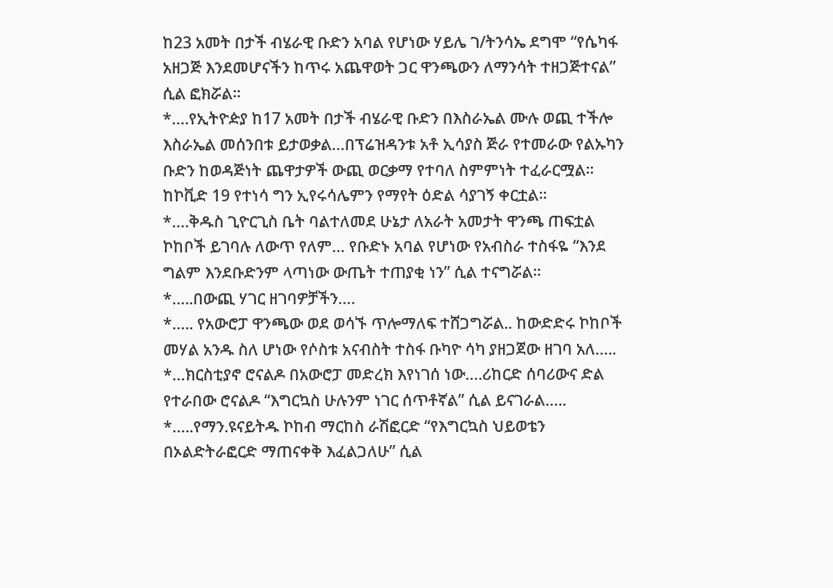ከ23 አመት በታች ብሄራዊ ቡድን አባል የሆነው ሃይሌ ገ/ትንሳኤ ደግሞ “የሴካፋ አዘጋጅ እንደመሆናችን ከጥሩ አጨዋወት ጋር ዋንጫውን ለማንሳት ተዘጋጅተናል” ሲል ፎክሯል።
*….የኢትዮዽያ ከ17 አመት በታች ብሄራዊ ቡድን በእስራኤል ሙሉ ወጪ ተችሎ እስራኤል መሰንበቱ ይታወቃል…በፕሬዝዳንቱ አቶ ኢሳያስ ጅራ የተመራው የልኡካን ቡድን ከወዳጅነት ጨዋታዎች ውጪ ወርቃማ የተባለ ስምምነት ተፈራርሟል። ከኮቪድ 19 የተነሳ ግን ኢየሩሳሌምን የማየት ዕድል ሳያገኝ ቀርቷል።
*….ቅዱስ ጊዮርጊስ ቤት ባልተለመደ ሁኔታ ለአራት አመታት ዋንጫ ጠፍቷል ኮከቦች ይገባሉ ለውጥ የለም… የቡድኑ አባል የሆነው የአብስራ ተስፋዬ “እንደ ግልም እንደቡድንም ላጣነው ውጤት ተጠያቂ ነን” ሲል ተናግሯል።
*…..በውጪ ሃገር ዘገባዎቻችን….
*….. የአውሮፓ ዋንጫው ወደ ወሳኙ ጥሎማለፍ ተሸጋግሯል.. ከውድድሩ ኮከቦች መሃል አንዱ ስለ ሆነው የሶስቱ አናብስት ተስፋ ቡካዮ ሳካ ያዘጋጀው ዘገባ አለ…..
*…ክርስቲያኖ ሮናልዶ በአውሮፓ መድረክ እየነገሰ ነው….ሪከርድ ሰባሪውና ድል የተራበው ሮናልዶ “እግርኳስ ሁሉንም ነገር ሰጥቶኛል” ሲል ይናገራል…..
*…..የማን.ዩናይትዱ ኮከብ ማርከስ ራሽፎርድ “የእግርኳስ ህይወቴን በኦልድትራፎርድ ማጠናቀቅ እፈልጋለሁ” ሲል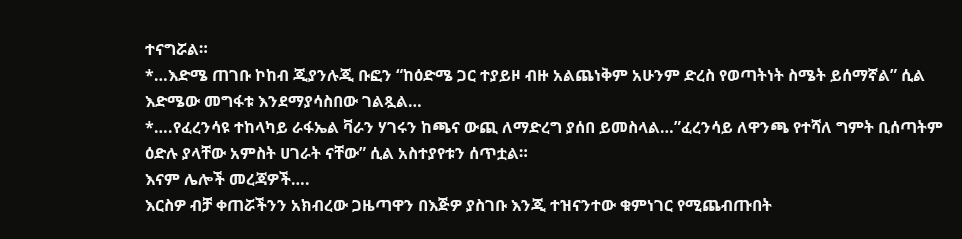ተናግሯል።
*…እድሜ ጠገቡ ኮከብ ጂያንሉጂ ቡፎን “ከዕድሜ ጋር ተያይዞ ብዙ አልጨነቅም አሁንም ድረስ የወጣትነት ስሜት ይሰማኛል” ሲል እድሜው መግፋቱ እንደማያሳስበው ገልጿል…
*….የፈረንሳዩ ተከላካይ ራፋኤል ቫራን ሃገሩን ከጫና ውጪ ለማድረግ ያሰበ ይመስላል…”ፈረንሳይ ለዋንጫ የተሻለ ግምት ቢሰጣትም ዕድሉ ያላቸው አምስት ሀገራት ናቸው” ሲል አስተያየቱን ሰጥቷል።
እናም ሌሎች መረጃዎች….
እርስዎ ብቻ ቀጠሯችንን አክብረው ጋዜጣዋን በእጅዎ ያስገቡ እንጂ ተዝናንተው ቁምነገር የሚጨብጡበት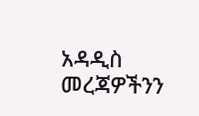አዳዲስ መረጃዎችንን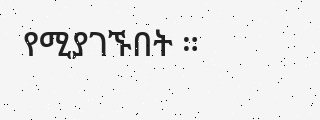የሚያገኙበት ።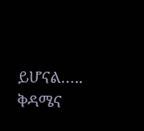ይሆናል…..
ቅዳሜና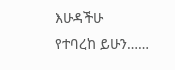እሁዳችሁ
የተባረከ ይሁን……